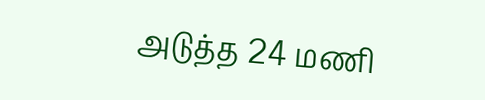அடுத்த 24 மணி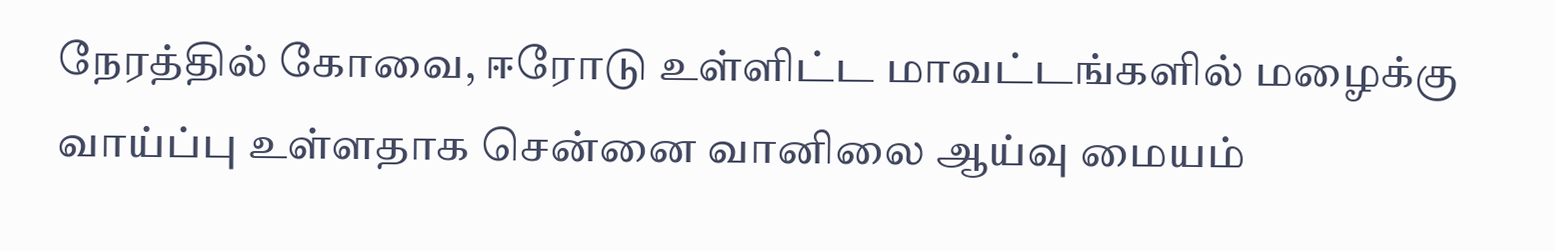நேரத்தில் கோவை, ஈரோடு உள்ளிட்ட மாவட்டங்களில் மழைக்கு வாய்ப்பு உள்ளதாக சென்னை வானிலை ஆய்வு மையம்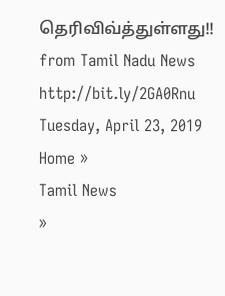தெரிவிவ்த்துள்ளது!!
from Tamil Nadu News http://bit.ly/2GA0Rnu
Tuesday, April 23, 2019
Home »
Tamil News
»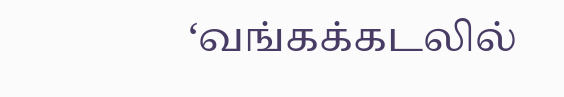‘வங்கக்கடலில்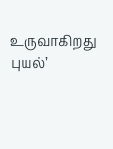உருவாகிறது புயல்’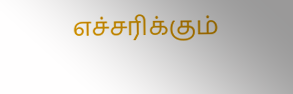எச்சரிக்கும்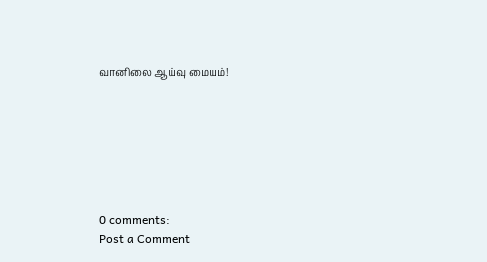வானிலை ஆய்வு மையம்!







0 comments:
Post a Comment